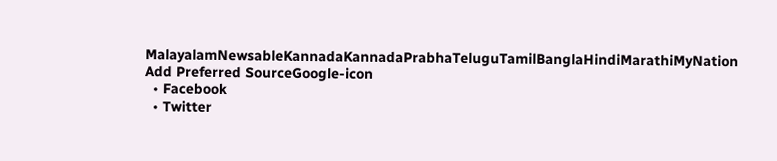MalayalamNewsableKannadaKannadaPrabhaTeluguTamilBanglaHindiMarathiMyNation
Add Preferred SourceGoogle-icon
  • Facebook
  • Twitter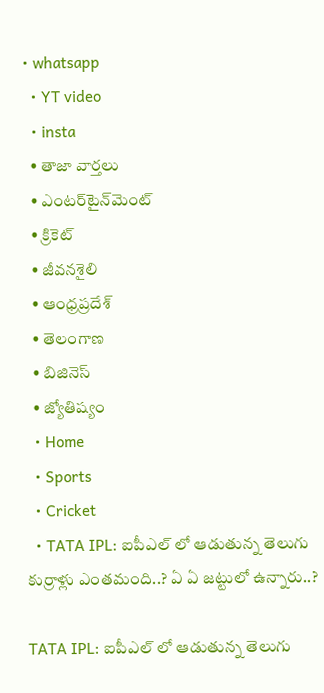• whatsapp
  • YT video
  • insta
  • తాజా వార్తలు
  • ఎంటర్‌టైన్‌మెంట్
  • క్రికెట్
  • జీవనశైలి
  • ఆంధ్రప్రదేశ్
  • తెలంగాణ
  • బిజినెస్
  • జ్యోతిష్యం
  • Home
  • Sports
  • Cricket
  • TATA IPL: ఐపీఎల్ లో ఆడుతున్న తెలుగు కుర్రాళ్లు ఎంతమంది..? ఏ ఏ జట్టులో ఉన్నారు..?

TATA IPL: ఐపీఎల్ లో ఆడుతున్న తెలుగు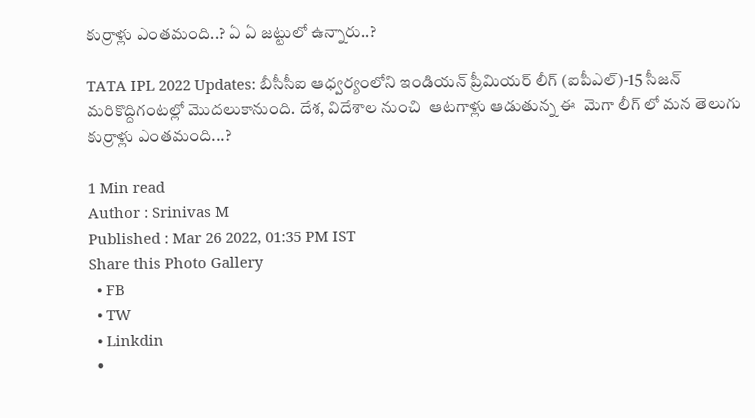కుర్రాళ్లు ఎంతమంది..? ఏ ఏ జట్టులో ఉన్నారు..?

TATA IPL 2022 Updates: బీసీసీఐ ఆధ్వర్యంలోని ఇండియన్ ప్రీమియర్ లీగ్ (ఐపీఎల్)-15 సీజన్ మరికొద్దిగంటల్లో మొదలుకానుంది. దేశ, విదేశాల నుంచి  ఆటగాళ్లు ఆడుతున్న ఈ  మెగా లీగ్ లో మన తెలుగు కుర్రాళ్లు ఎంతమంది...?

1 Min read
Author : Srinivas M
Published : Mar 26 2022, 01:35 PM IST
Share this Photo Gallery
  • FB
  • TW
  • Linkdin
  •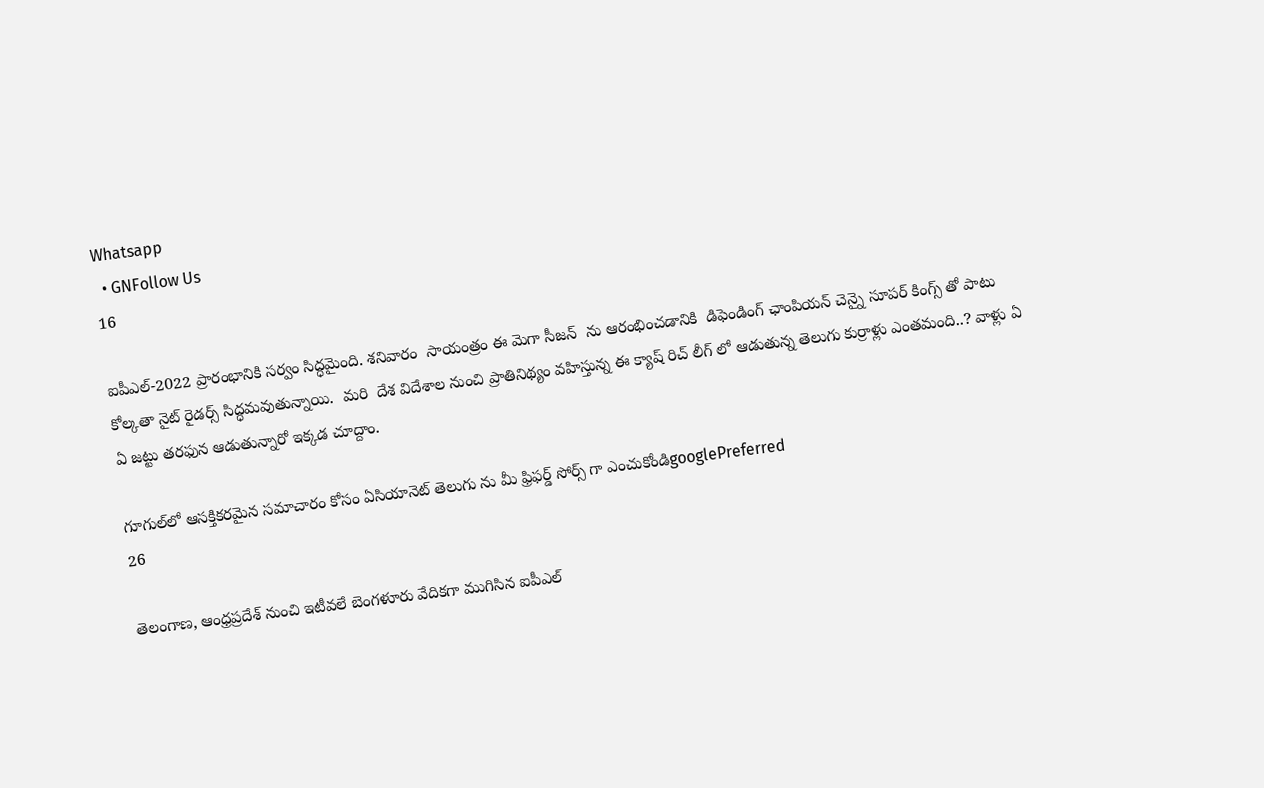Whatsapp
  • GNFollow Us
16

ఐపీఎల్-2022 ప్రారంభానికి సర్వం సిద్ధమైంది. శనివారం  సాయంత్రం ఈ మెగా సీజన్  ను ఆరంభించడానికి  డిఫెండింగ్ ఛాంపియన్ చెన్నై సూపర్ కింగ్స్ తో పాటు కోల్కతా నైట్ రైడర్స్ సిద్ధమవుతున్నాయి.  మరి  దేశ విదేశాల నుంచి ప్రాతినిథ్యం వహిస్తున్న ఈ క్యాష్ రిచ్ లీగ్ లో ఆడుతున్న తెలుగు కుర్రాళ్లు ఎంతమంది..? వాళ్లు ఏ ఏ జట్టు తరఫున ఆడుతున్నారో ఇక్కడ చూద్దాం.

గూగుల్‌లో ఆసక్తికరమైన సమాచారం కోసం ఏసియానెట్ తెలుగు ను మీ ఫ్రిఫర్డ్ సోర్స్ గా ఎంచుకోండిgooglePreferred
26

తెలంగాణ, ఆంధ్రప్రదేశ్ నుంచి ఇటీవలే బెంగళూరు వేదికగా ముగిసిన ఐపీఎల్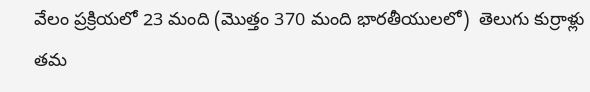వేలం ప్రక్రియలో 23 మంది (మొత్తం 370 మంది భారతీయులలో)  తెలుగు కుర్రాళ్లు తమ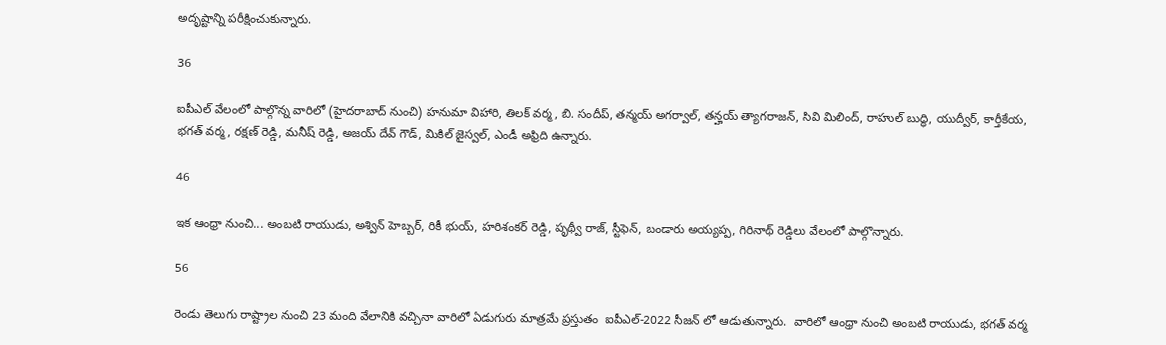అదృష్టాన్ని పరీక్షించుకున్నారు.

36

ఐపీఎల్ వేలంలో పాల్గొన్న వారిలో (హైదరాబాద్ నుంచి) హనుమా విహారి, తిలక్ వర్మ, బి. సందీప్, తన్మయ్ అగర్వాల్, తన్హయ్ త్యాగరాజన్, సివి మిలింద్, రాహుల్ బుద్ధి, యుద్వీర్, కార్తీకేయ, భగత్ వర్మ, రక్షణ్ రెడ్డి, మనీష్ రెడ్డి, అజయ్ దేవ్ గౌడ్, మికిల్ జైస్వల్, ఎండీ అఫ్రిది ఉన్నారు.

46

ఇక ఆంధ్రా నుంచి... అంబటి రాయుడు, అశ్విన్ హెబ్బర్, రికీ భుయ్, హరిశంకర్ రెడ్డి, పృథ్వీ రాజ్, స్టీఫెన్, బండారు అయ్యప్ప, గిరినాథ్ రెడ్డిలు వేలంలో పాల్గొన్నారు.

56

రెండు తెలుగు రాష్ట్రాల నుంచి 23 మంది వేలానికి వచ్చినా వారిలో ఏడుగురు మాత్రమే ప్రస్తుతం  ఐపీఎల్-2022 సీజన్ లో ఆడుతున్నారు.  వారిలో ఆంధ్రా నుంచి అంబటి రాయుడు, భగత్ వర్మ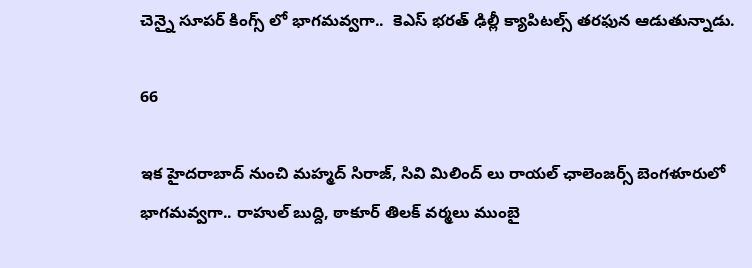చెన్నై సూపర్ కింగ్స్ లో భాగమవ్వగా..  కెఎస్ భరత్ ఢిల్లీ క్యాపిటల్స్ తరఫున ఆడుతున్నాడు.

66

ఇక హైదరాబాద్ నుంచి మహ్మద్ సిరాజ్, సివి మిలింద్ లు రాయల్ ఛాలెంజర్స్ బెంగళూరులో భాగమవ్వగా.. రాహుల్ బుద్ది, ఠాకూర్ తిలక్ వర్మలు ముంబై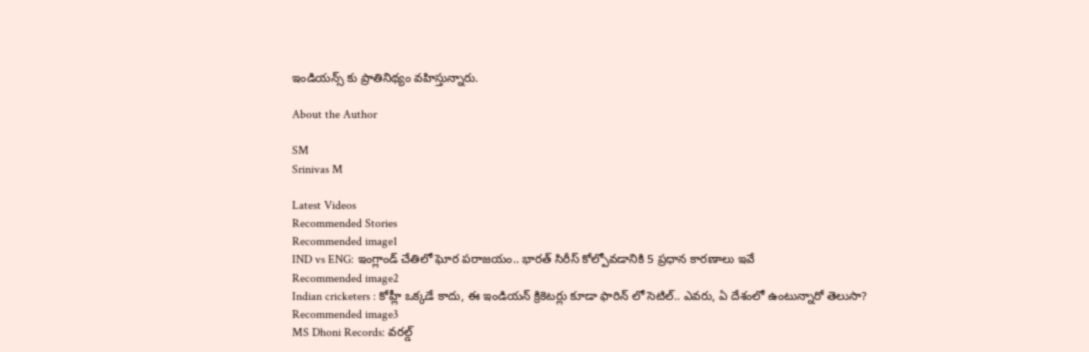ఇండియన్స్ కు ప్రాతినిథ్యం వహిస్తున్నారు.

About the Author

SM
Srinivas M

Latest Videos
Recommended Stories
Recommended image1
IND vs ENG: ఇంగ్లాండ్ చేతిలో ఘోర పరాజయం.. భారత్ సిరీస్ కోల్పోవడానికి 5 ప్రధాన కారణాలు ఇవే
Recommended image2
Indian cricketers : కోహ్లీ ఒక్కడే కాదు, ఈ ఇండియన్ క్రికెటర్లు కూడా ఫారిన్ లో సెటిల్.. ఎవరు, ఏ దేశంలో ఉంటున్నారో తెలుసా?
Recommended image3
MS Dhoni Records: వరల్డ్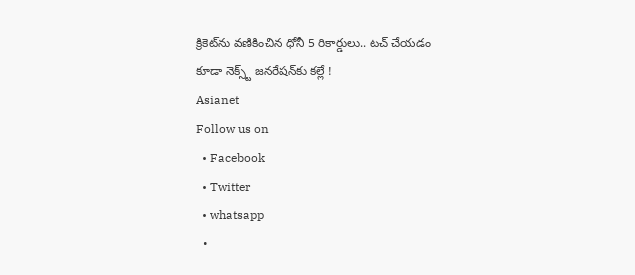క్రికెట్‌ను వణికించిన ధోనీ 5 రికార్డులు.. టచ్ చేయడం కూడా నెక్స్ట్ జనరేషన్‌కు కల్లే !
Asianet
Follow us on
  • Facebook
  • Twitter
  • whatsapp
  •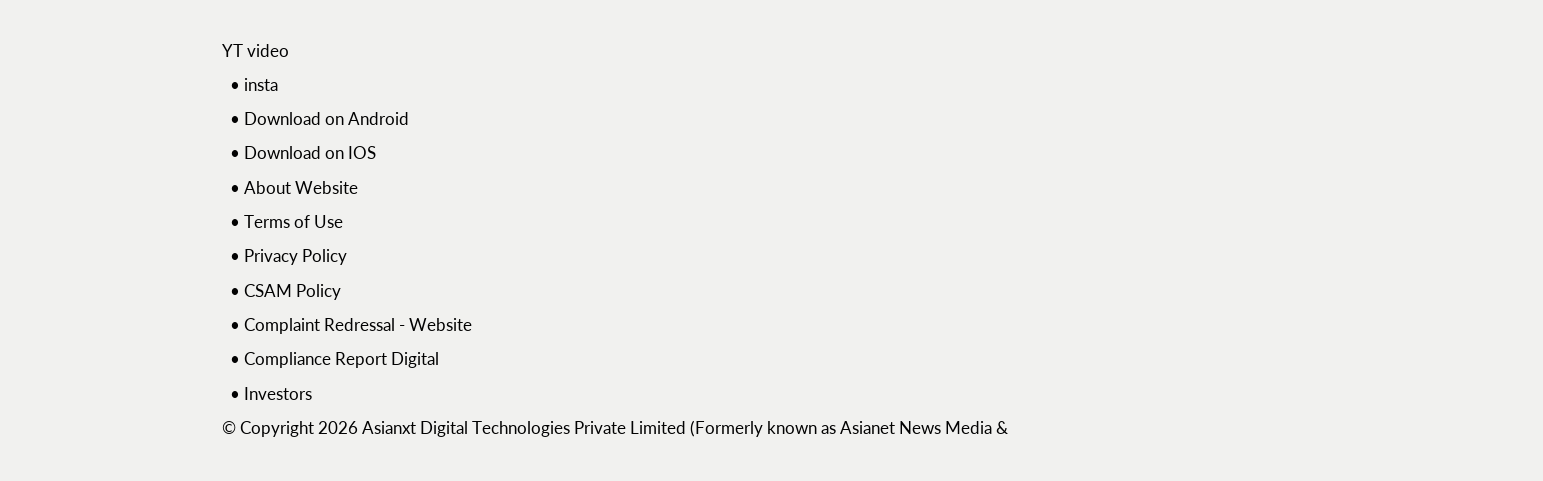YT video
  • insta
  • Download on Android
  • Download on IOS
  • About Website
  • Terms of Use
  • Privacy Policy
  • CSAM Policy
  • Complaint Redressal - Website
  • Compliance Report Digital
  • Investors
© Copyright 2026 Asianxt Digital Technologies Private Limited (Formerly known as Asianet News Media &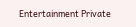Entertainment Private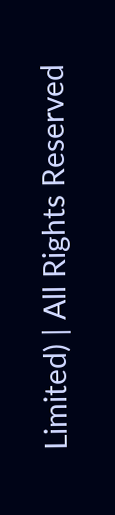Limited) | All Rights Reserved